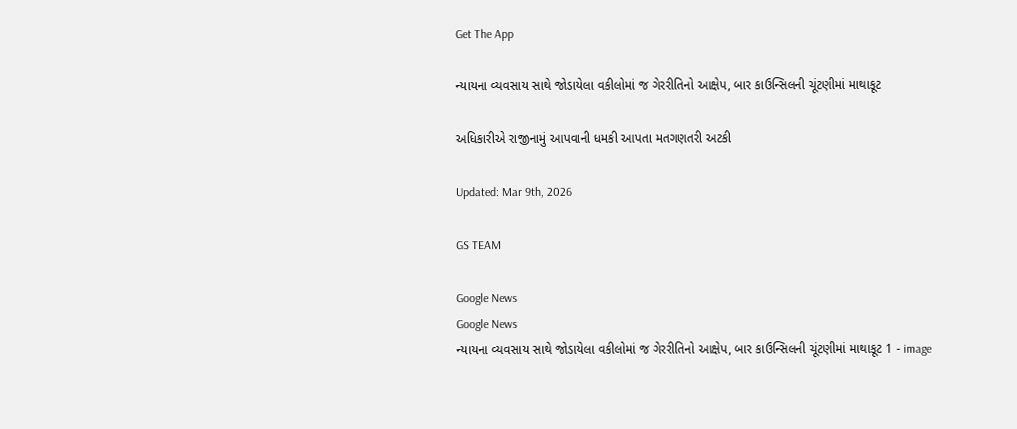Get The App

ન્યાયના વ્યવસાય સાથે જોડાયેલા વકીલોમાં જ ગેરરીતિનો આક્ષેપ, બાર કાઉન્સિલની ચૂંટણીમાં માથાકૂટ

અધિકારીએ રાજીનામું આપવાની ધમકી આપતા મતગણતરી અટકી

Updated: Mar 9th, 2026

GS TEAM

Google News
Google News
ન્યાયના વ્યવસાય સાથે જોડાયેલા વકીલોમાં જ ગેરરીતિનો આક્ષેપ, બાર કાઉન્સિલની ચૂંટણીમાં માથાકૂટ 1 - image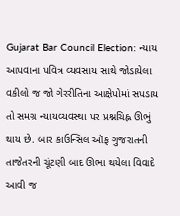Gujarat Bar Council Election: ન્યાય આપવાના પવિત્ર વ્યવસાય સાથે જોડાયેલા વકીલો જ જો ગેરરીતિના આક્ષેપોમાં સપડાય તો સમગ્ર ન્યાયવ્યવસ્થા પર પ્રશ્નચિહ્ન ઊભું થાય છે. બાર કાઉન્સિલ ઑફ ગુજરાતની તાજેતરની ચૂંટણી બાદ ઊભા થયેલા વિવાદે આવી જ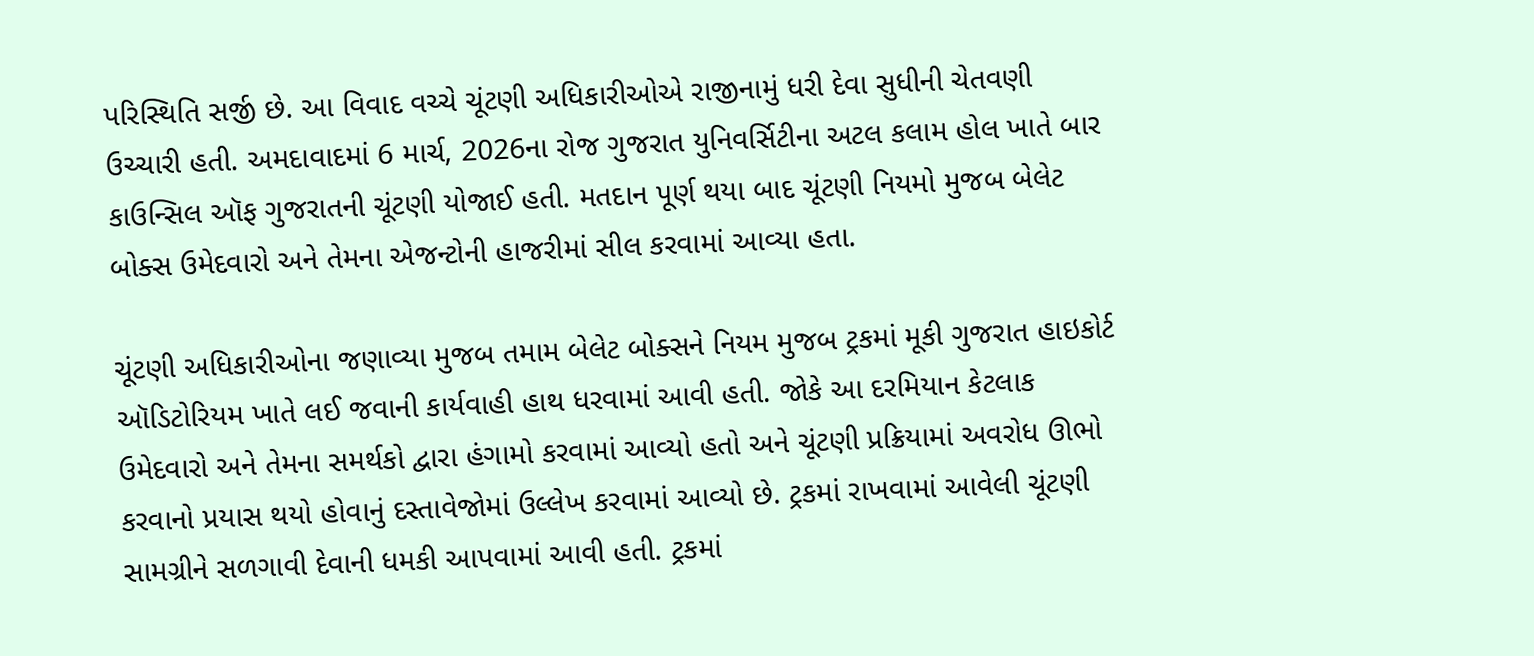પરિસ્થિતિ સર્જી છે. આ વિવાદ વચ્ચે ચૂંટણી અધિકારીઓએ રાજીનામું ધરી દેવા સુધીની ચેતવણી ઉચ્ચારી હતી. અમદાવાદમાં 6 માર્ચ, 2026ના રોજ ગુજરાત યુનિવર્સિટીના અટલ કલામ હોલ ખાતે બાર કાઉન્સિલ ઑફ ગુજરાતની ચૂંટણી યોજાઈ હતી. મતદાન પૂર્ણ થયા બાદ ચૂંટણી નિયમો મુજબ બેલેટ બોક્સ ઉમેદવારો અને તેમના એજન્ટોની હાજરીમાં સીલ કરવામાં આવ્યા હતા.

ચૂંટણી અધિકારીઓના જણાવ્યા મુજબ તમામ બેલેટ બોક્સને નિયમ મુજબ ટ્રકમાં મૂકી ગુજરાત હાઇકોર્ટ ઑડિટોરિયમ ખાતે લઈ જવાની કાર્યવાહી હાથ ધરવામાં આવી હતી. જોકે આ દરમિયાન કેટલાક ઉમેદવારો અને તેમના સમર્થકો દ્વારા હંગામો કરવામાં આવ્યો હતો અને ચૂંટણી પ્રક્રિયામાં અવરોધ ઊભો કરવાનો પ્રયાસ થયો હોવાનું દસ્તાવેજોમાં ઉલ્લેખ કરવામાં આવ્યો છે. ટ્રકમાં રાખવામાં આવેલી ચૂંટણી સામગ્રીને સળગાવી દેવાની ધમકી આપવામાં આવી હતી. ટ્રકમાં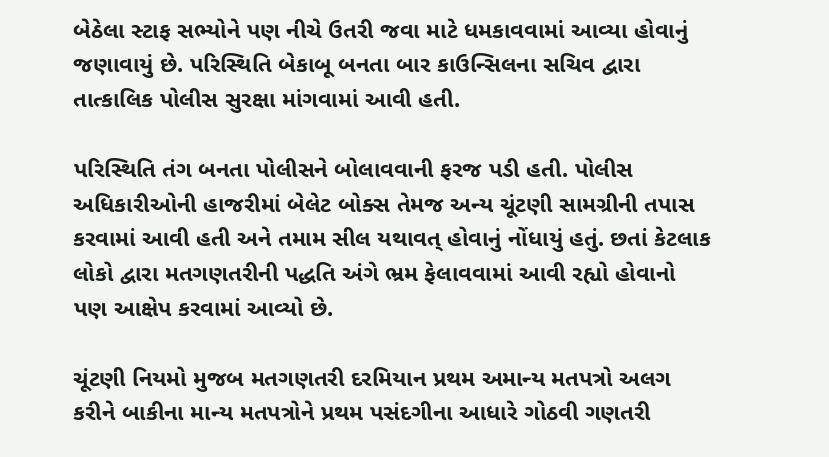બેઠેલા સ્ટાફ સભ્યોને પણ નીચે ઉતરી જવા માટે ધમકાવવામાં આવ્યા હોવાનું જણાવાયું છે. પરિસ્થિતિ બેકાબૂ બનતા બાર કાઉન્સિલના સચિવ દ્વારા તાત્કાલિક પોલીસ સુરક્ષા માંગવામાં આવી હતી.

પરિસ્થિતિ તંગ બનતા પોલીસને બોલાવવાની ફરજ પડી હતી. પોલીસ અધિકારીઓની હાજરીમાં બેલેટ બોક્સ તેમજ અન્ય ચૂંટણી સામગ્રીની તપાસ કરવામાં આવી હતી અને તમામ સીલ યથાવત્ હોવાનું નોંધાયું હતું. છતાં કેટલાક લોકો દ્વારા મતગણતરીની પદ્ધતિ અંગે ભ્રમ ફેલાવવામાં આવી રહ્યો હોવાનો પણ આક્ષેપ કરવામાં આવ્યો છે.

ચૂંટણી નિયમો મુજબ મતગણતરી દરમિયાન પ્રથમ અમાન્ય મતપત્રો અલગ કરીને બાકીના માન્ય મતપત્રોને પ્રથમ પસંદગીના આધારે ગોઠવી ગણતરી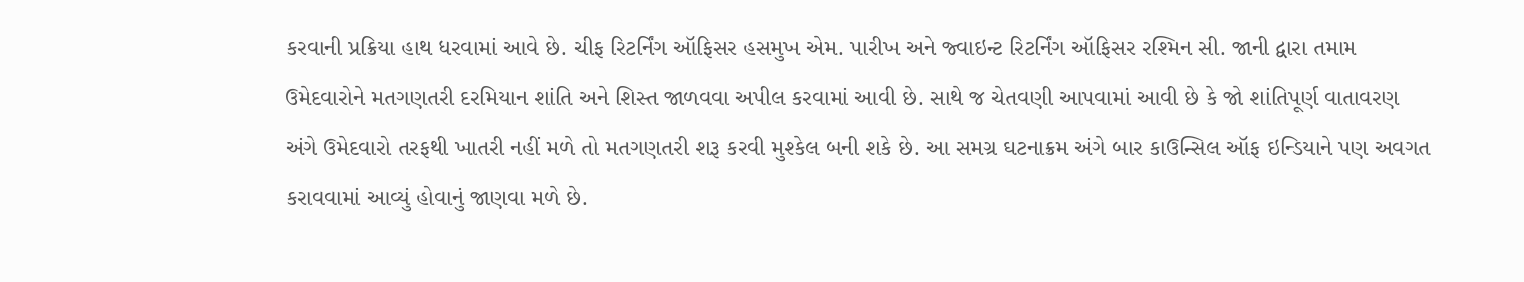કરવાની પ્રક્રિયા હાથ ધરવામાં આવે છે. ચીફ રિટર્નિંગ ઑફિસર હસમુખ એમ. પારીખ અને જ્વાઇન્ટ રિટર્નિંગ ઑફિસર રશ્મિન સી. જાની દ્વારા તમામ ઉમેદવારોને મતગણતરી દરમિયાન શાંતિ અને શિસ્ત જાળવવા અપીલ કરવામાં આવી છે. સાથે જ ચેતવણી આપવામાં આવી છે કે જો શાંતિપૂર્ણ વાતાવરણ અંગે ઉમેદવારો તરફથી ખાતરી નહીં મળે તો મતગણતરી શરૂ કરવી મુશ્કેલ બની શકે છે. આ સમગ્ર ઘટનાક્રમ અંગે બાર કાઉન્સિલ ઑફ ઇન્ડિયાને પણ અવગત કરાવવામાં આવ્યું હોવાનું જાણવા મળે છે.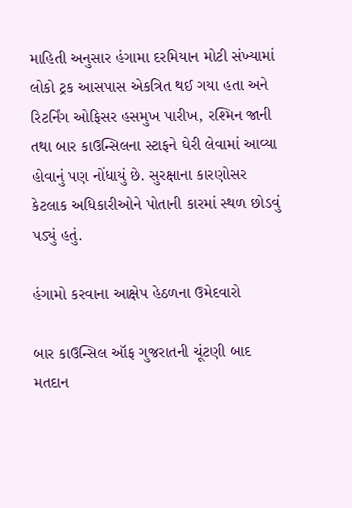માહિતી અનુસાર હંગામા દરમિયાન મોટી સંખ્યામાં લોકો ટ્રક આસપાસ એકત્રિત થઈ ગયા હતા અને રિટર્નિંગ ઓફિસર હસમુખ પારીખ, રશ્મિન જાની તથા બાર કાઉન્સિલના સ્ટાફને ઘેરી લેવામાં આવ્યા હોવાનું પણ નોંધાયું છે. સુરક્ષાના કારણોસર કેટલાક અધિકારીઓને પોતાની કારમાં સ્થળ છોડવું પડ્યું હતું.

હંગામો કરવાના આક્ષેપ હેઠળના ઉમેદવારો

બાર કાઉન્સિલ ઑફ ગુજરાતની ચૂંટણી બાદ મતદાન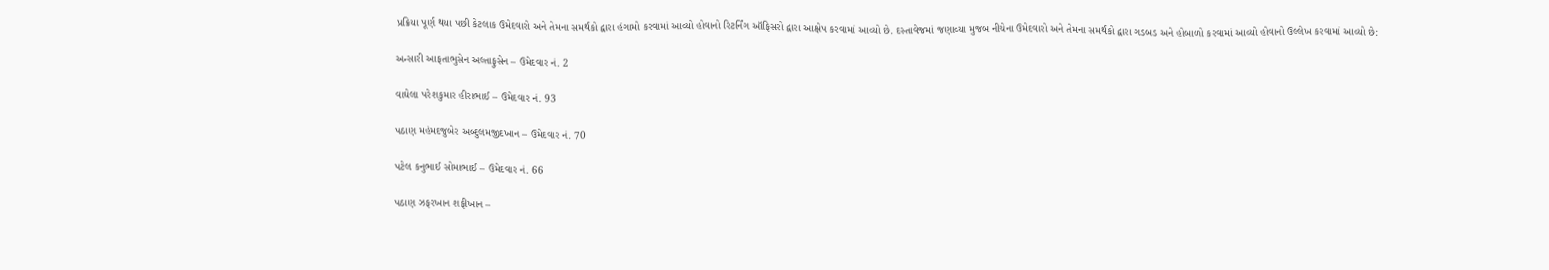પ્રક્રિયા પૂર્ણ થયા પછી કેટલાક ઉમેદવારો અને તેમના સમર્થકો દ્વારા હંગામો કરવામાં આવ્યો હોવાનો રિટર્નિંગ ઑફિસરો દ્વારા આક્ષેપ કરવામાં આવ્યો છે. દસ્તાવેજમાં જણાવ્યા મુજબ નીચેના ઉમેદવારો અને તેમના સમર્થકો દ્વારા ગડબડ અને હોબાળો કરવામાં આવ્યો હોવાનો ઉલ્લેખ કરવામાં આવ્યો છે:

અન્સારી આફતાભુસેન અલ્તાફુસેન – ઉમેદવાર નં. 2

વાઘેલા પરેશકુમાર હીરાભાઈ – ઉમેદવાર નં. 93

પઠાણ મહંમદજુબેર અબ્દુલમજીદખાન – ઉમેદવાર નં. 70

પટેલ કનુભાઈ સોમાભાઈ – ઉમેદવાર નં. 66

પઠાણ ઝફરખાન શફીખાન –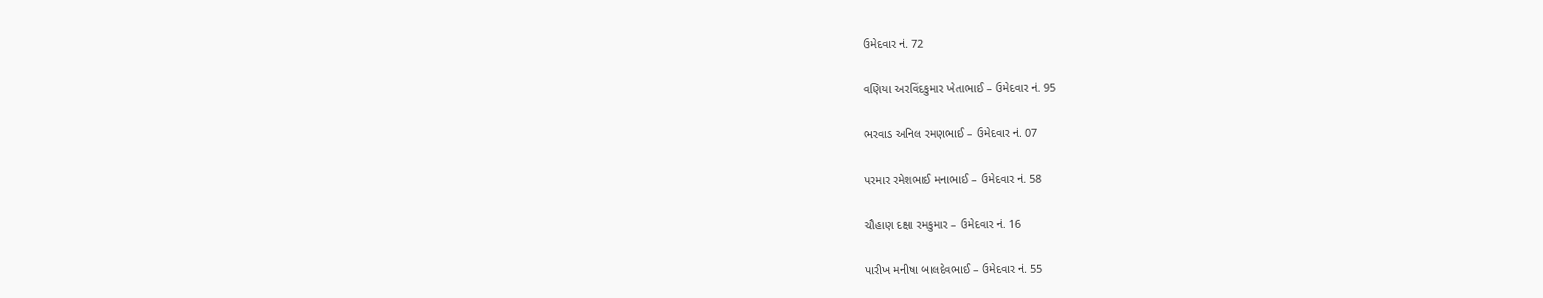ઉમેદવાર નં. 72

વણિયા અરવિંદકુમાર ખેતાભાઈ – ઉમેદવાર નં. 95

ભરવાડ અનિલ રમણભાઈ – ઉમેદવાર નં. 07

પરમાર રમેશભાઈ મનાભાઈ – ઉમેદવાર નં. 58

ચૌહાણ દક્ષા રમકુમાર – ઉમેદવાર નં. 16

પારીખ મનીષા બાલદેવભાઈ – ઉમેદવાર નં. 55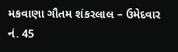મકવાણા ગૌતમ શંકરલાલ – ઉમેદવાર નં. 45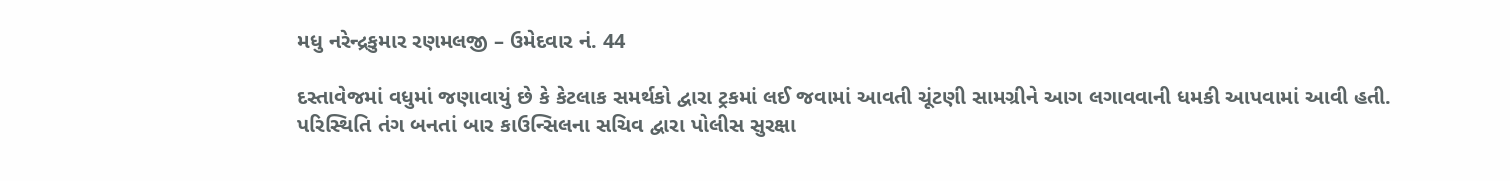મધુ નરેન્દ્રકુમાર રણમલજી – ઉમેદવાર નં. 44

દસ્તાવેજમાં વધુમાં જણાવાયું છે કે કેટલાક સમર્થકો દ્વારા ટ્રકમાં લઈ જવામાં આવતી ચૂંટણી સામગ્રીને આગ લગાવવાની ધમકી આપવામાં આવી હતી. પરિસ્થિતિ તંગ બનતાં બાર કાઉન્સિલના સચિવ દ્વારા પોલીસ સુરક્ષા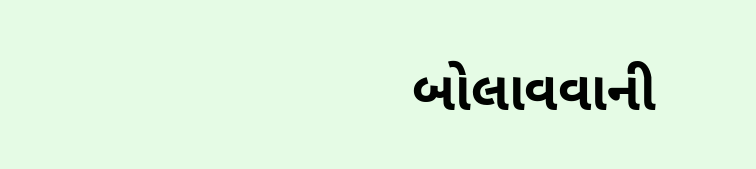બોલાવવાની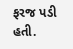ફરજ પડી હતી.